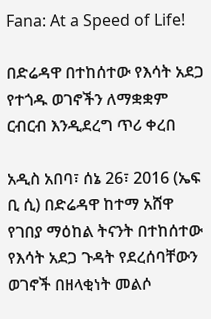Fana: At a Speed of Life!

በድሬዳዋ በተከሰተው የእሳት አደጋ የተጎዱ ወገኖችን ለማቋቋም ርብርብ እንዲደረግ ጥሪ ቀረበ

አዲስ አበባ፣ ሰኔ 26፣ 2016 (ኤፍ ቢ ሲ) በድሬዳዋ ከተማ አሸዋ የገበያ ማዕከል ትናንት በተከሰተው የእሳት አደጋ ጉዳት የደረሰባቸውን ወገኖች በዘላቂነት መልሶ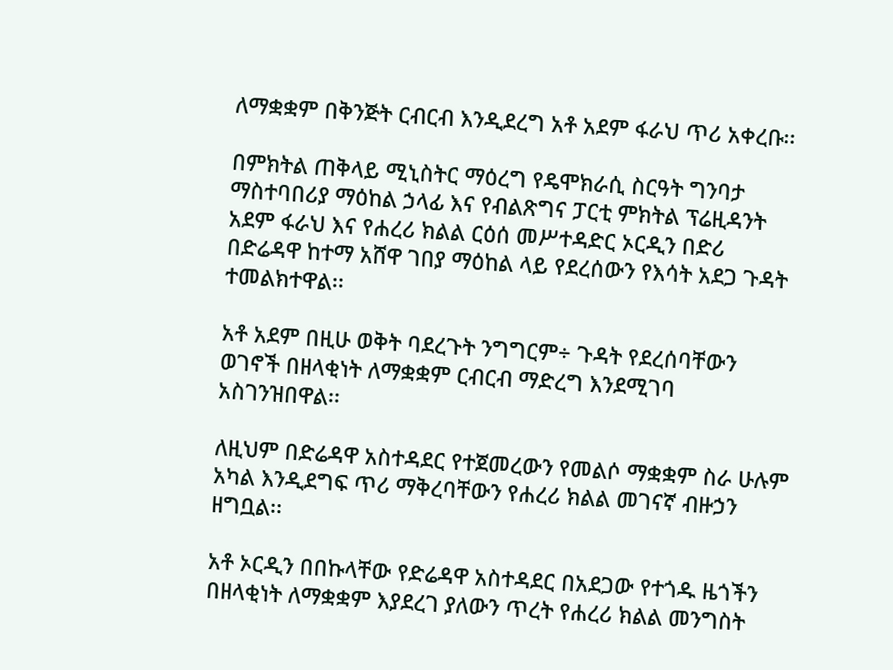ለማቋቋም በቅንጅት ርብርብ እንዲደረግ አቶ አደም ፋራህ ጥሪ አቀረቡ፡፡

በምክትል ጠቅላይ ሚኒስትር ማዕረግ የዴሞክራሲ ስርዓት ግንባታ ማስተባበሪያ ማዕከል ኃላፊ እና የብልጽግና ፓርቲ ምክትል ፕሬዚዳንት አደም ፋራህ እና የሐረሪ ክልል ርዕሰ መሥተዳድር ኦርዲን በድሪ በድሬዳዋ ከተማ አሸዋ ገበያ ማዕከል ላይ የደረሰውን የእሳት አደጋ ጉዳት ተመልክተዋል፡፡

አቶ አደም በዚሁ ወቅት ባደረጉት ንግግርም÷ ጉዳት የደረሰባቸውን ወገኖች በዘላቂነት ለማቋቋም ርብርብ ማድረግ እንደሚገባ አስገንዝበዋል፡፡

ለዚህም በድሬዳዋ አስተዳደር የተጀመረውን የመልሶ ማቋቋም ስራ ሁሉም አካል እንዲደግፍ ጥሪ ማቅረባቸውን የሐረሪ ክልል መገናኛ ብዙኃን ዘግቧል፡፡

አቶ ኦርዲን በበኩላቸው የድሬዳዋ አስተዳደር በአደጋው የተጎዱ ዜጎችን በዘላቂነት ለማቋቋም እያደረገ ያለውን ጥረት የሐረሪ ክልል መንግስት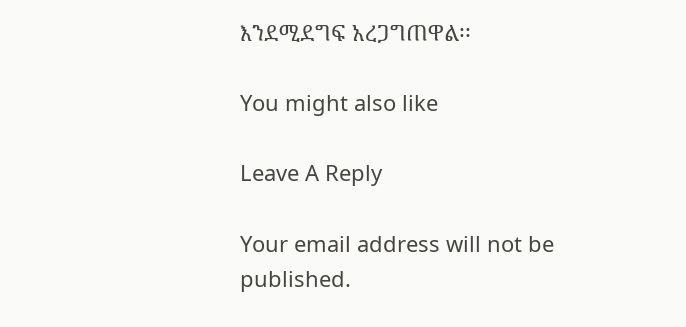እንደሚደግፍ አረጋግጠዋል፡፡

You might also like

Leave A Reply

Your email address will not be published.